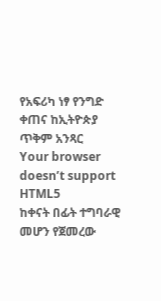የአፍሪካ ነፃ የንግድ ቀጠና ከኢትዮጵያ ጥቅም አንጻር
Your browser doesn’t support HTML5
ከቀናት በፊት ተግባራዊ መሆን የጀመረው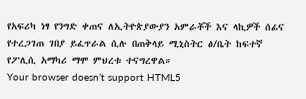የአፍሪካ ነፃ የንግድ ቀጠና ለኢትዮጵያውያን አምራቾች እና ላኪዎች ሰፊና የተረጋገጠ ገበያ ይፈጥራል ሲሉ በጠቅላይ ሚኒስትር ፅ/ቤት ከፍተኛ የፖሊሲ አማካሪ ማሞ ምህረቱ ተናግረዋል።
Your browser doesn’t support HTML5